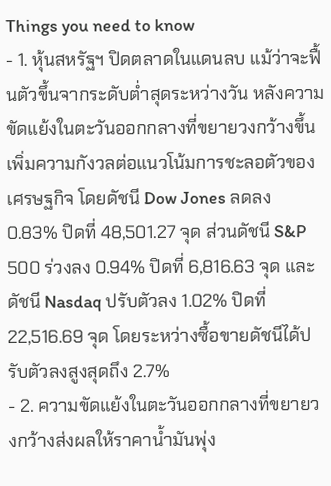Things you need to know
- 1. หุ้นสหรัฐฯ ปิดตลาดในแดนลบ แม้ว่าจะฟื้นตัวขึ้นจากระดับต่ำสุดระหว่างวัน หลังความขัดแย้งในตะวันออกกลางที่ขยายวงกว้างขึ้นเพิ่มความกังวลต่อแนวโน้มการชะลอตัวของเศรษฐกิจ โดยดัชนี Dow Jones ลดลง 0.83% ปิดที่ 48,501.27 จุด ส่วนดัชนี S&P 500 ร่วงลง 0.94% ปิดที่ 6,816.63 จุด และดัชนี Nasdaq ปรับตัวลง 1.02% ปิดที่ 22,516.69 จุด โดยระหว่างซื้อขายดัชนีได้ปรับตัวลงสูงสุดถึง 2.7%
- 2. ความขัดแย้งในตะวันออกกลางที่ขยายวงกว้างส่งผลให้ราคาน้ำมันพุ่ง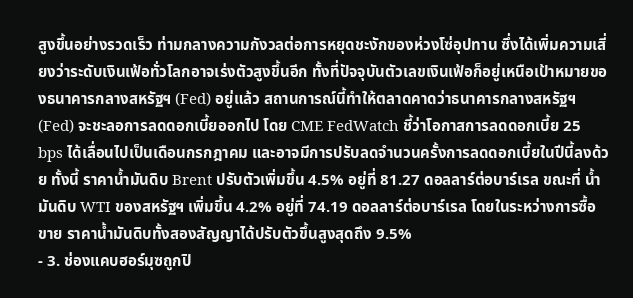สูงขึ้นอย่างรวดเร็ว ท่ามกลางความกังวลต่อการหยุดชะงักของห่วงโซ่อุปทาน ซึ่งได้เพิ่มความเสี่ยงว่าระดับเงินเฟ้อทั่วโลกอาจเร่งตัวสูงขึ้นอีก ทั้งที่ปัจจุบันตัวเลขเงินเฟ้อก็อยู่เหนือเป้าหมายของธนาคารกลางสหรัฐฯ (Fed) อยู่แล้ว สถานการณ์นี้ทำให้ตลาดคาดว่าธนาคารกลางสหรัฐฯ (Fed) จะชะลอการลดดอกเบี้ยออกไป โดย CME FedWatch ชี้ว่าโอกาสการลดดอกเบี้ย 25 bps ได้เลื่อนไปเป็นเดือนกรกฎาคม และอาจมีการปรับลดจำนวนครั้งการลดดอกเบี้ยในปีนี้ลงด้วย ทั้งนี้ ราคาน้ำมันดิบ Brent ปรับตัวเพิ่มขึ้น 4.5% อยู่ที่ 81.27 ดอลลาร์ต่อบาร์เรล ขณะที่ น้ำมันดิบ WTI ของสหรัฐฯ เพิ่มขึ้น 4.2% อยู่ที่ 74.19 ดอลลาร์ต่อบาร์เรล โดยในระหว่างการซื้อขาย ราคาน้ำมันดิบทั้งสองสัญญาได้ปรับตัวขึ้นสูงสุดถึง 9.5%
- 3. ช่องแคบฮอร์มุซถูกปิ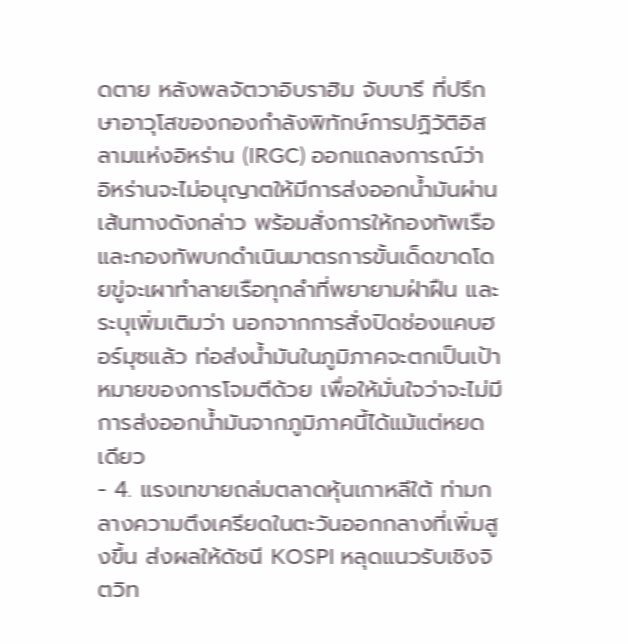ดตาย หลังพลจัตวาอิบราฮิม จับบารี ที่ปรึกษาอาวุโสของกองกำลังพิทักษ์การปฏิวัติอิสลามแห่งอิหร่าน (IRGC) ออกแถลงการณ์ว่า อิหร่านจะไม่อนุญาตให้มีการส่งออกน้ำมันผ่านเส้นทางดังกล่าว พร้อมสั่งการให้กองทัพเรือและกองทัพบกดำเนินมาตรการขั้นเด็ดขาดโดยขู่จะเผาทำลายเรือทุกลำที่พยายามฝ่าฝืน และระบุเพิ่มเติมว่า นอกจากการสั่งปิดช่องแคบฮอร์มุซแล้ว ท่อส่งน้ำมันในภูมิภาคจะตกเป็นเป้าหมายของการโจมตีด้วย เพื่อให้มั่นใจว่าจะไม่มีการส่งออกน้ำมันจากภูมิภาคนี้ได้แม้แต่หยดเดียว
- 4. แรงเทขายถล่มตลาดหุ้นเกาหลีใต้ ท่ามกลางความตึงเครียดในตะวันออกกลางที่เพิ่มสูงขึ้น ส่งผลให้ดัชนี KOSPI หลุดแนวรับเชิงจิตวิท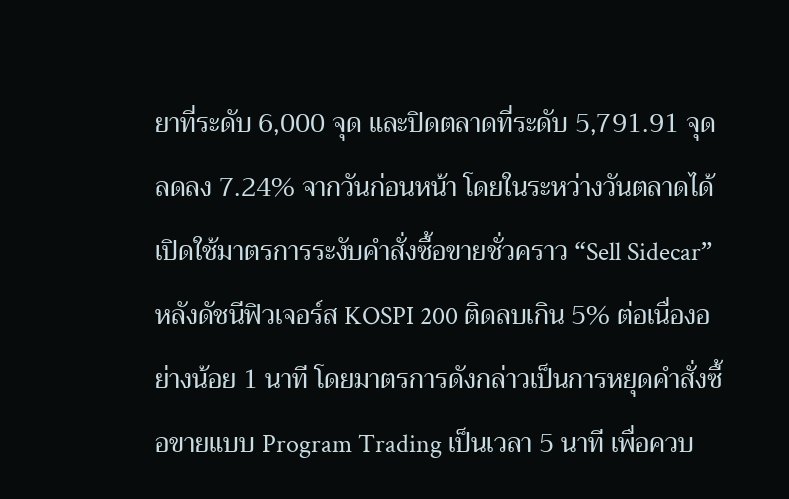ยาที่ระดับ 6,000 จุด และปิดตลาดที่ระดับ 5,791.91 จุด ลดลง 7.24% จากวันก่อนหน้า โดยในระหว่างวันตลาดได้เปิดใช้มาตรการระงับคำสั่งซื้อขายชั่วคราว “Sell Sidecar” หลังดัชนีฟิวเจอร์ส KOSPI 200 ติดลบเกิน 5% ต่อเนื่องอย่างน้อย 1 นาที โดยมาตรการดังกล่าวเป็นการหยุดคำสั่งซื้อขายแบบ Program Trading เป็นเวลา 5 นาที เพื่อควบ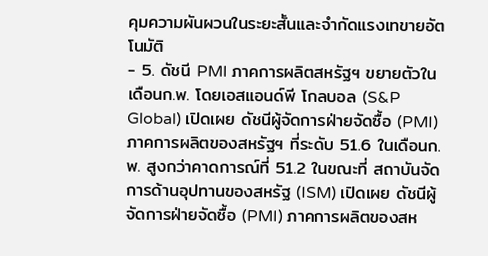คุมความผันผวนในระยะสั้นและจำกัดแรงเทขายอัตโนมัติ
- 5. ดัชนี PMI ภาคการผลิตสหรัฐฯ ขยายตัวในเดือนก.พ. โดยเอสแอนด์พี โกลบอล (S&P Global) เปิดเผย ดัชนีผู้จัดการฝ่ายจัดซื้อ (PMI) ภาคการผลิตของสหรัฐฯ ที่ระดับ 51.6 ในเดือนก.พ. สูงกว่าคาดการณ์ที่ 51.2 ในขณะที่ สถาบันจัดการด้านอุปทานของสหรัฐ (ISM) เปิดเผย ดัชนีผู้จัดการฝ่ายจัดซื้อ (PMI) ภาคการผลิตของสห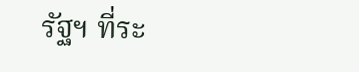รัฐฯ ที่ระ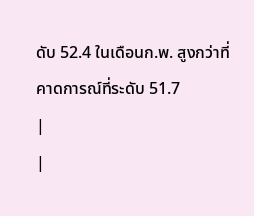ดับ 52.4 ในเดือนก.พ. สูงกว่าที่คาดการณ์ที่ระดับ 51.7
|
|